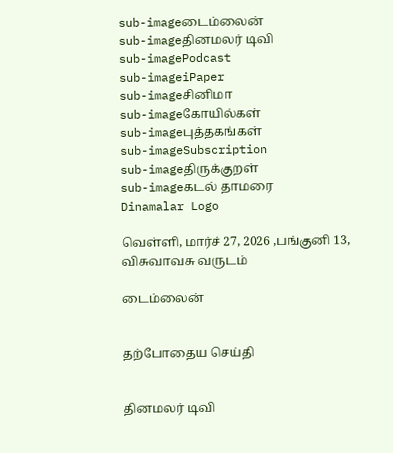sub-imageடைம்லைன்
sub-imageதினமலர் டிவி
sub-imagePodcast
sub-imageiPaper
sub-imageசினிமா
sub-imageகோயில்கள்
sub-imageபுத்தகங்கள்
sub-imageSubscription
sub-imageதிருக்குறள்
sub-imageகடல் தாமரை
Dinamalar Logo

வெள்ளி, மார்ச் 27, 2026 ,பங்குனி 13, விசுவாவசு வருடம்

டைம்லைன்


தற்போதைய செய்தி


தினமலர் டிவி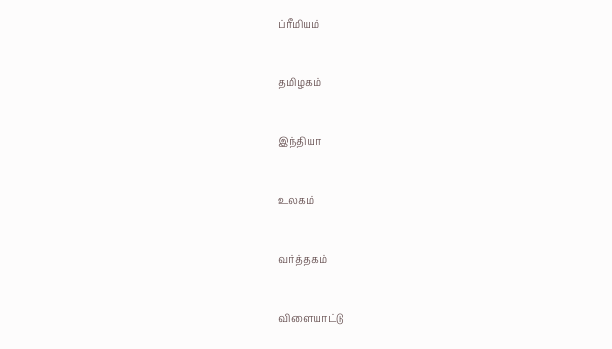ப்ரீமியம்


தமிழகம்


இந்தியா


உலகம்


வர்த்தகம்


விளையாட்டு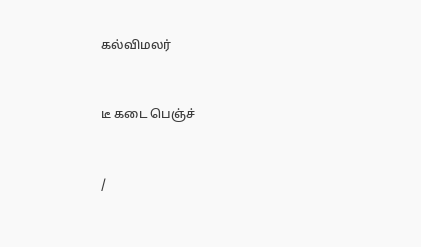கல்விமலர்


டீ கடை பெஞ்ச்


/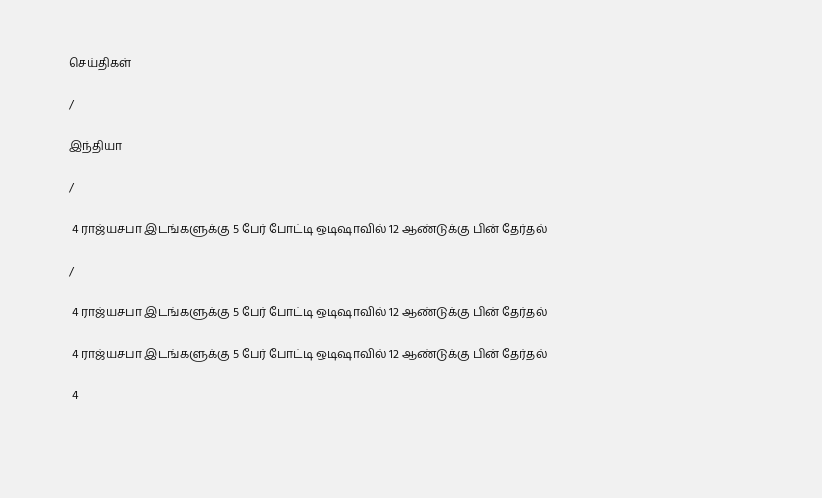செய்திகள்

/

இந்தியா

/

 4 ராஜ்யசபா இடங்களுக்கு 5 பேர் போட்டி ஒடிஷாவில் 12 ஆண்டுக்கு பின் தேர்தல்

/

 4 ராஜ்யசபா இடங்களுக்கு 5 பேர் போட்டி ஒடிஷாவில் 12 ஆண்டுக்கு பின் தேர்தல்

 4 ராஜ்யசபா இடங்களுக்கு 5 பேர் போட்டி ஒடிஷாவில் 12 ஆண்டுக்கு பின் தேர்தல்

 4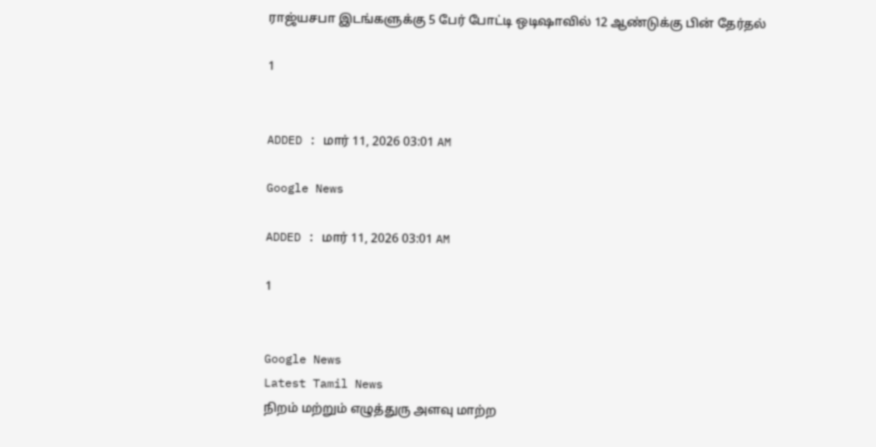ராஜ்யசபா இடங்களுக்கு 5 பேர் போட்டி ஒடிஷாவில் 12 ஆண்டுக்கு பின் தேர்தல்

1


ADDED : மார் 11, 2026 03:01 AM

Google News

ADDED : மார் 11, 2026 03:01 AM

1


Google News
Latest Tamil News
நிறம் மற்றும் எழுத்துரு அளவு மாற்ற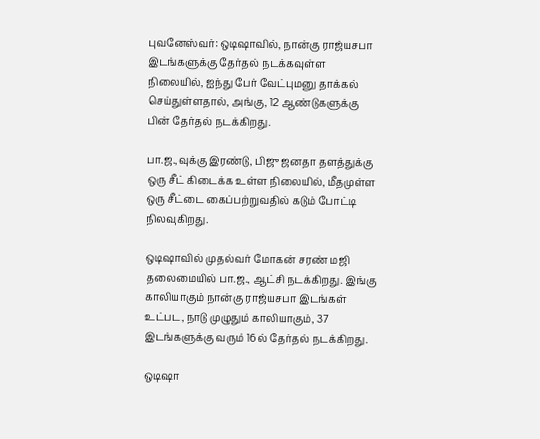புவனேஸ்வர்: ஒடிஷாவில், நான்கு ராஜ்யசபா இடங்களுக்கு தேர்தல் நடக்கவுள்ள நிலையில், ஐந்து பேர் வேட்புமனு தாக்கல் செய்துள்ளதால், அங்கு, 12 ஆண்டுகளுக்கு பின் தேர்தல் நடக்கிறது.

பா.ஜ.,வுக்கு இரண்டு, பிஜு ஜனதா தளத்துக்கு ஒரு சீட் கிடைக்க உள்ள நிலையில், மீதமுள்ள ஒரு சீட்டை கைப்பற்றுவதில் கடும் போட்டி நிலவுகிறது.

ஒடிஷாவில் முதல்வர் மோகன் சரண் மஜி தலைமையில் பா.ஜ., ஆட்சி நடக்கிறது. இங்கு காலியாகும் நான்கு ராஜ்யசபா இடங்கள் உட்பட, நாடு முழுதும் காலியாகும், 37 இடங்களுக்கு வரும் 16ல் தேர்தல் நடக்கிறது.

ஒடிஷா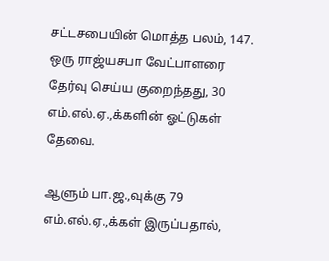சட்டசபையின் மொத்த பலம், 147. ஒரு ராஜ்யசபா வேட்பாளரை தேர்வு செய்ய குறைந்தது, 30 எம்.எல்.ஏ.,க்களின் ஓட்டுகள் தேவை.

ஆளும் பா.ஜ.,வுக்கு 79 எம்.எல்.ஏ.,க்கள் இருப்பதால்,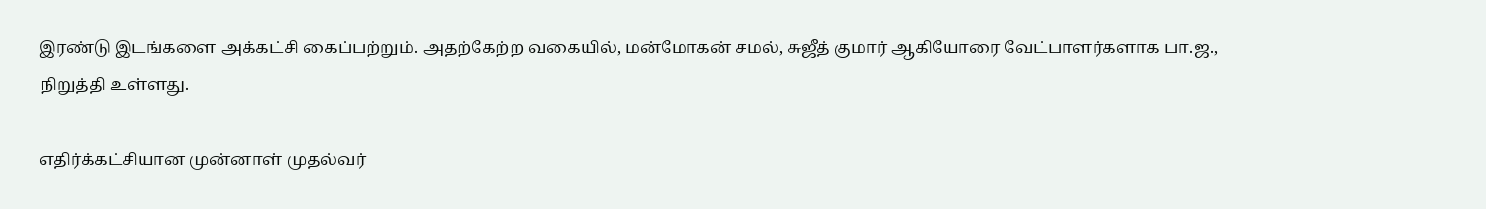இரண்டு இடங்களை அக்கட்சி கைப்பற்றும். அதற்கேற்ற வகையில், மன்மோகன் சமல், சுஜீத் குமார் ஆகியோரை வேட்பாளர்களாக பா.ஜ., நிறுத்தி உள்ளது.

எதிர்க்கட்சியான முன்னாள் முதல்வர்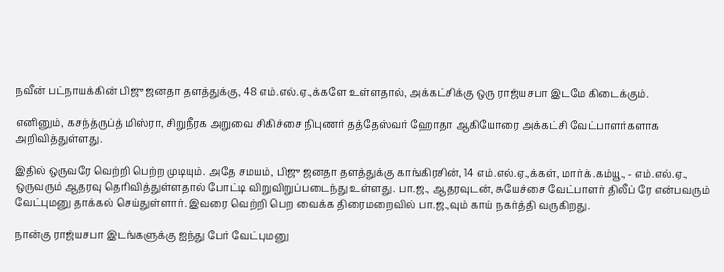நவீன் பட்நாயக்கின் பிஜு ஜனதா தளத்துக்கு, 48 எம்.எல்.ஏ.,க்களே உள்ளதால், அக்கட்சிக்கு ஒரு ராஜ்யசபா இடமே கிடைக்கும்.

எனினும், கசந்த்ருப்த் மிஸ்ரா, சிறுநீரக அறுவை சிகிச்சை நிபுணர் தத்தேஸ்வர் ஹோதா ஆகியோரை அக்கட்சி வேட்பாளர்களாக அறிவித்துள்ளது.

இதில் ஒருவரே வெற்றி பெற்ற முடியும். அதே சமயம், பிஜு ஜனதா தளத்துக்கு காங்கிரசின், 14 எம்.எல்.ஏ.,க்கள், மார்க்.கம்யூ., - எம்.எல்.ஏ., ஒருவரும் ஆதரவு தெரிவித்துள்ளதால் போட்டி விறுவிறுப்படைந்து உள்ளது. பா.ஜ., ஆதரவுடன், சுயேச்சை வேட்பாளர் திலீப் ரே என்பவரும் வேட்புமனு தாக்கல் செய்துள்ளார். இவரை வெற்றி பெற வைக்க திரைமறைவில் பா.ஜ.,வும் காய் நகர்த்தி வருகிறது.

நான்கு ராஜ்யசபா இடங்களுக்கு ஐந்து பேர் வேட்புமனு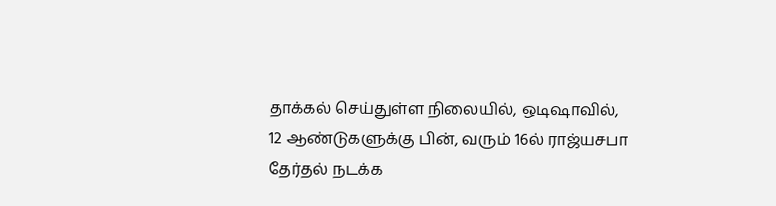தாக்கல் செய்துள்ள நிலையில், ஒடிஷாவில், 12 ஆண்டுகளுக்கு பின், வரும் 16ல் ராஜ்யசபா தேர்தல் நடக்க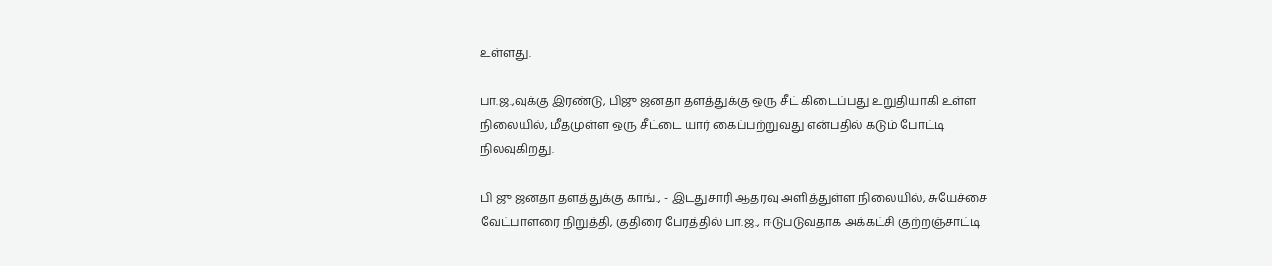உள்ளது.

பா.ஜ.,வுக்கு இரண்டு, பிஜு ஜனதா தளத்துக்கு ஒரு சீட் கிடைப்பது உறுதியாகி உள்ள நிலையில், மீதமுள்ள ஒரு சீட்டை யார் கைப்பற்றுவது என்பதில் கடும் போட்டி நிலவுகிறது.

பி ஜு ஜனதா தளத்துக்கு காங்., - இடதுசாரி ஆதரவு அளித்துள்ள நிலையில், சுயேச்சை வேட்பாளரை நிறுத்தி, குதிரை பேரத்தில் பா.ஜ., ஈடுபடுவதாக அக்கட்சி குற்றஞ்சாட்டி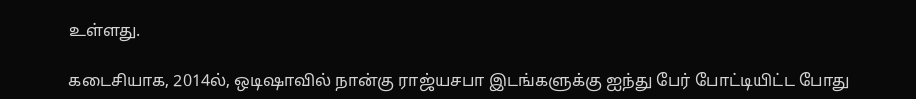உள்ளது.

கடைசியாக, 2014ல், ஒடிஷாவில் நான்கு ராஜ்யசபா இடங்களுக்கு ஐந்து பேர் போட்டியிட்ட போது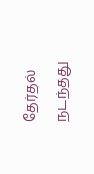தேர்தல் நடந்தது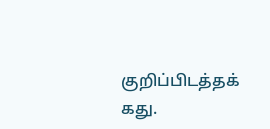குறிப்பிடத்தக் கது.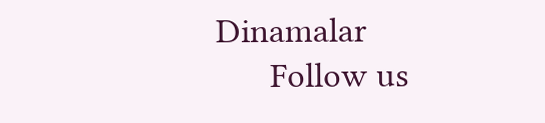Dinamalar
      Follow us